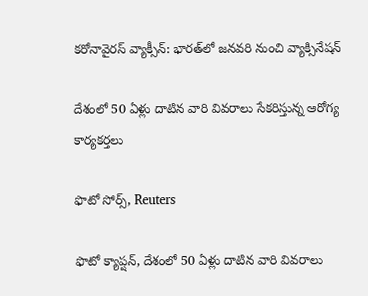కరోనావైరస్ వ్యాక్సీన్‌: భారత్‌లో జనవరి నుంచి వ్యాక్సినేషన్‌

దేశంలో 50 ఏళ్లు దాటిన వారి వివరాలు సేకరిస్తున్న ఆరోగ్య కార్యకర్తలు

ఫొటో సోర్స్, Reuters

ఫొటో క్యాప్షన్, దేశంలో 50 ఏళ్లు దాటిన వారి వివరాలు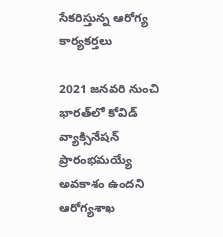సేకరిస్తున్న ఆరోగ్య కార్యకర్తలు

2021 జనవరి నుంచి భారత్‌లో కోవిడ్‌ వ్యాక్సినేషన్‌ ప్రారంభమయ్యే అవకాశం ఉందని ఆరోగ్యశాఖ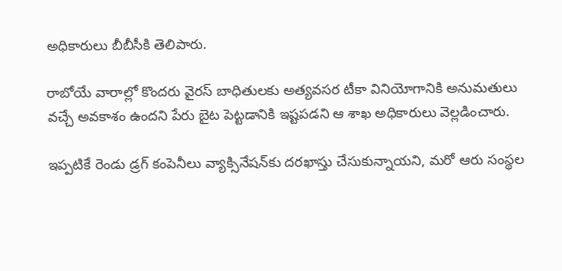అధికారులు బీబీసీకి తెలిపారు.

రాబోయే వారాల్లో కొందరు వైరస్‌ బాధితులకు అత్యవసర టీకా వినియోగానికి అనుమతులు వచ్చే అవకాశం ఉందని పేరు బైట పెట్టడానికి ఇష్టపడని ఆ శాఖ అధికారులు వెల్లడించారు.

ఇప్పటికే రెండు డ్రగ్‌ కంపెనీలు వ్యాక్సినేషన్‌కు దరఖాస్తు చేసుకున్నాయని, మరో ఆరు సంస్థల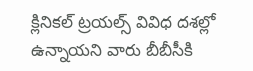క్లినికల్ ట్రయల్స్‌ వివిధ దశల్లో ఉన్నాయని వారు బీబీసీకి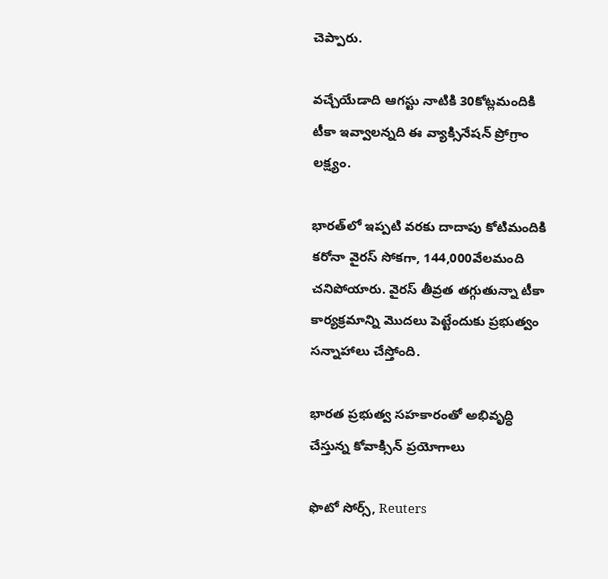చెప్పారు.

వచ్చేయేడాది ఆగస్టు నాటికి 30కోట్లమందికి టీకా ఇవ్వాలన్నది ఈ వ్యాక్సినేషన్‌ ప్రోగ్రాం లక్ష్యం.

భారత్‌లో ఇప్పటి వరకు దాదాపు కోటిమందికి కరోనా వైరస్‌ సోకగా, 144,000వేలమంది చనిపోయారు. వైరస్‌ తీవ్రత తగ్గుతున్నా టీకా కార్యక్రమాన్ని మొదలు పెట్టేందుకు ప్రభుత్వం సన్నాహాలు చేస్తోంది.

భారత ప్రభుత్వ సహకారంతో అభివృద్ధి చేస్తున్న కోవాక్సిన్ ప్రయోగాలు

ఫొటో సోర్స్, Reuters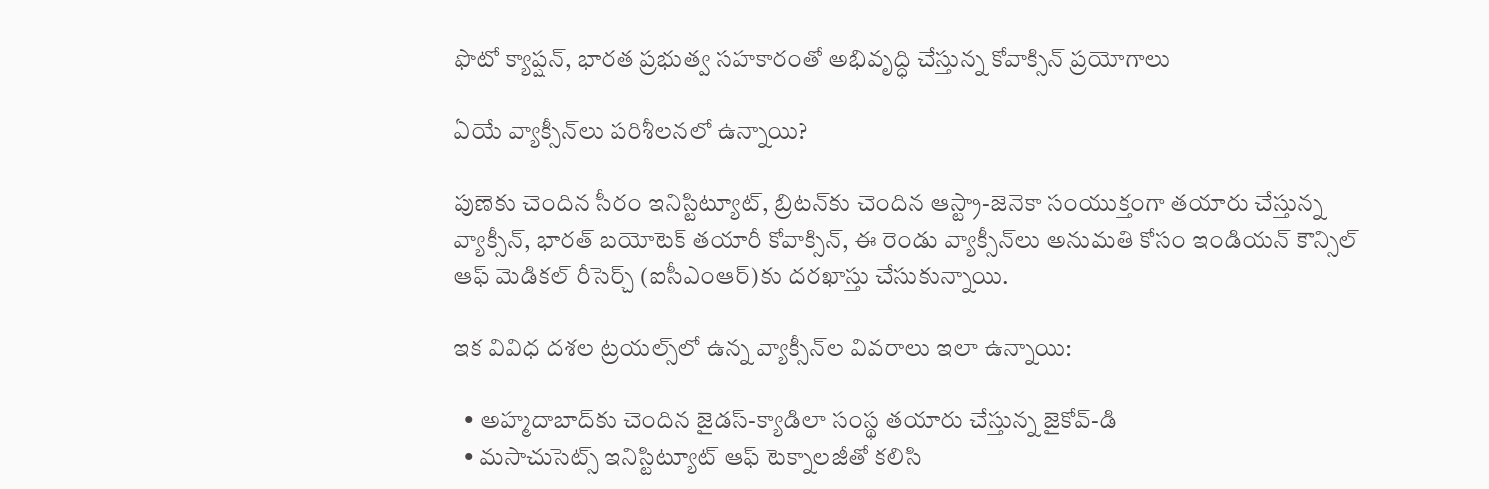ఫొటో క్యాప్షన్, భారత ప్రభుత్వ సహకారంతో అభివృద్ధి చేస్తున్న కోవాక్సిన్ ప్రయోగాలు

ఏయే వ్యాక్సీన్‌లు పరిశీలనలో ఉన్నాయి?

పుణెకు చెందిన సీరం ఇనిస్టిట్యూట్‌, బ్రిటన్‌కు చెందిన ఆస్ట్రా-జెనెకా సంయుక్తంగా తయారు చేస్తున్న వ్యాక్సీన్‌, భారత్‌ బయోటెక్‌ తయారీ కోవాక్సిన్‌, ఈ రెండు వ్యాక్సీన్‌లు అనుమతి కోసం ఇండియన్‌ కౌన్సిల్‌ ఆఫ్‌ మెడికల్‌ రీసెర్చ్‌ (ఐసీఎంఆర్‌)కు దరఖాస్తు చేసుకున్నాయి.

ఇక వివిధ దశల ట్రయల్స్‌లో ఉన్న వ్యాక్సీన్‌ల వివరాలు ఇలా ఉన్నాయి:

  • అహ్మదాబాద్‌కు చెందిన జైడస్‌-క్యాడిలా సంస్థ తయారు చేస్తున్న జైకోవ్-డి
  • మసాచుసెట్స్‌ ఇనిస్టిట్యూట్‌ ఆఫ్‌ టెక్నాలజీతో కలిసి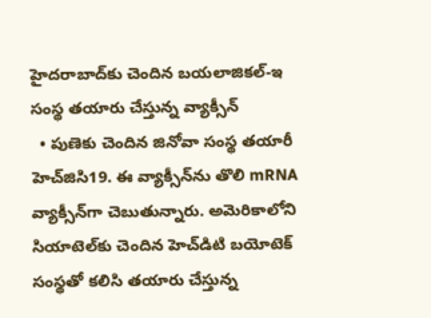హైదరాబాద్‌కు చెందిన బయలాజికల్‌-ఇ సంస్థ తయారు చేస్తున్న వ్యాక్సీన్‌
  • పుణెకు చెందిన జినోవా సంస్థ తయారీ హెచ్‌జిసి19. ఈ వ్యాక్సీన్‌ను తొలి mRNA వ్యాక్సీన్‌గా చెబుతున్నారు. అమెరికాలోని సియాటెల్‌కు చెందిన హెచ్‌డిటి బయోటెక్‌ సంస్థతో కలిసి తయారు చేస్తున్న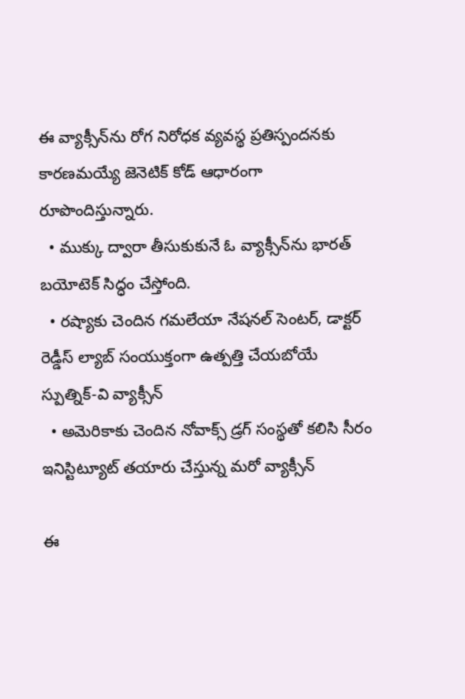ఈ వ్యాక్సీన్‌ను రోగ నిరోధక వ్యవస్థ ప్రతిస్పందనకు కారణమయ్యే జెనెటిక్‌ కోడ్‌ ఆధారంగా రూపొందిస్తున్నారు.
  • ముక్కు ద్వారా తీసుకుకునే ఓ వ్యాక్సీన్‌ను భారత్‌ బయోటెక్‌ సిద్ధం చేస్తోంది.
  • రష్యాకు చెందిన గమలేయా నేషనల్‌ సెంటర్‌, డాక్టర్‌ రెడ్డీస్‌ ల్యాబ్‌ సంయుక్తంగా ఉత్పత్తి చేయబోయే స్పుత్నిక్‌-వి వ్యాక్సీన్‌
  • అమెరికాకు చెందిన నోవాక్స్‌ డ్రగ్‌ సంస్థతో కలిసి సీరం ఇనిస్టిట్యూట్‌ తయారు చేస్తున్న మరో వ్యాక్సీన్‌

ఈ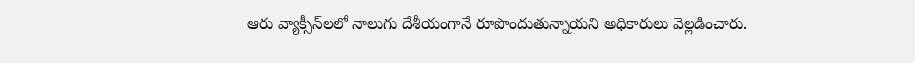ఆరు వ్యాక్సీన్‌లలో నాలుగు దేశీయంగానే రూపొందుతున్నాయని అధికారులు వెల్లడించారు.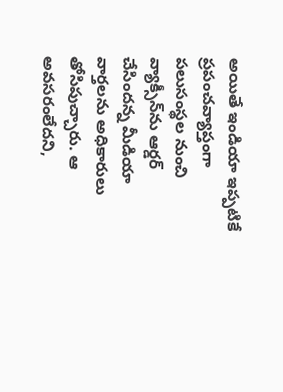అయితే ఇండియా ఇప్పటికే ప్రపంచవ్యాప్తంగా పలుసంస్థల నుంచి వ్యాక్సీన్‌ను ఆర్డర్‌ చేసిందన్న మీడియా వార్తలను అధికారులు తోసిపుచ్చారు. ఆ అవసరంలేదని,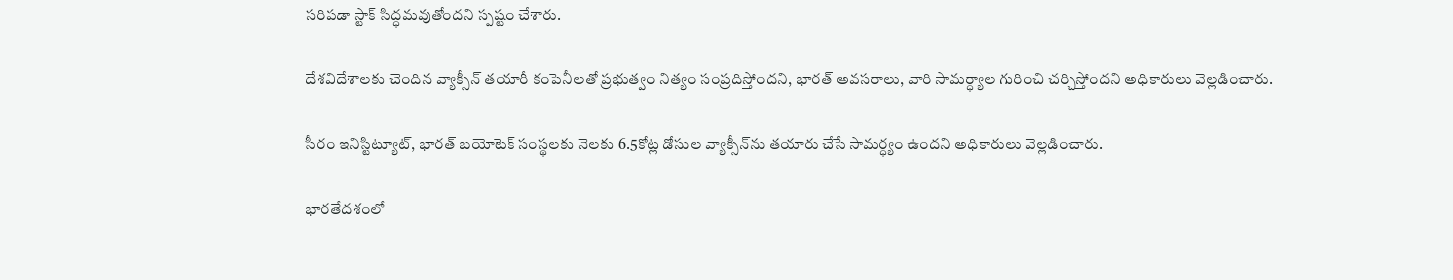సరిపడా స్టాక్‌ సిద్ధమవుతోందని స్పష్టం చేశారు.

దేశవిదేశాలకు చెందిన వ్యాక్సీన్‌ తయారీ కంపెనీలతో ప్రభుత్వం నిత్యం సంప్రదిస్తోందని, భారత్‌ అవసరాలు, వారి సామర్ధ్యాల గురించి చర్చిస్తోందని అధికారులు వెల్లడించారు.

సీరం ఇనిస్టిట్యూట్‌, భారత్‌ బయోటెక్‌ సంస్థలకు నెలకు 6.5కోట్ల డోసుల వ్యాక్సీన్‌ను తయారు చేసే సామర్ధ్యం ఉందని అధికారులు వెల్లడించారు.

భారతేదశంలో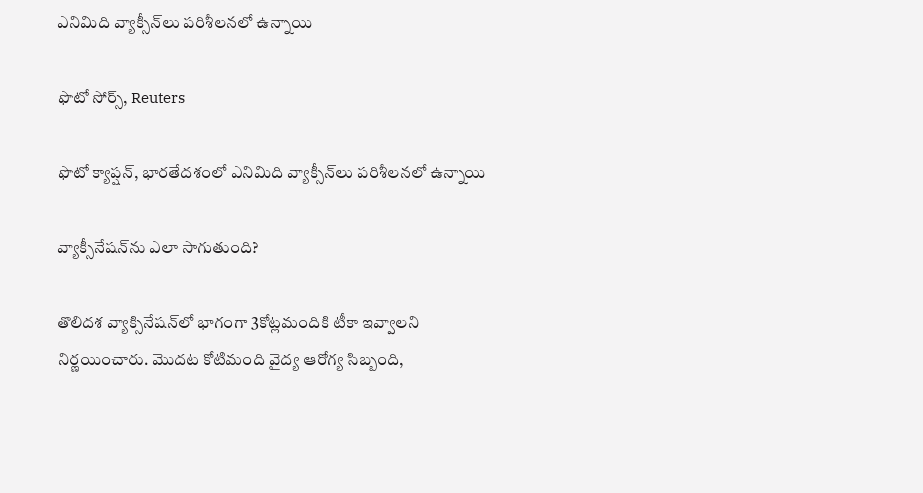ఎనిమిది వ్యాక్సీన్‌లు పరిశీలనలో ఉన్నాయి

ఫొటో సోర్స్, Reuters

ఫొటో క్యాప్షన్, భారతేదశంలో ఎనిమిది వ్యాక్సీన్‌లు పరిశీలనలో ఉన్నాయి

వ్యాక్సీనేషన్‌ను ఎలా సాగుతుంది?

తొలిదశ వ్యాక్సినేషన్‌లో భాగంగా 3కోట్లమందికి టీకా ఇవ్వాలని నిర్ణయించారు. మొదట కోటిమంది వైద్య ఆరోగ్య సిబ్బంది,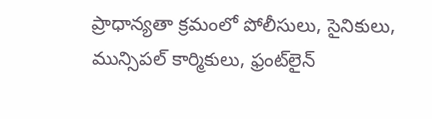ప్రాధాన్యతా క్రమంలో పోలీసులు, సైనికులు, మున్సిపల్‌ కార్మికులు, ఫ్రంట్‌లైన్‌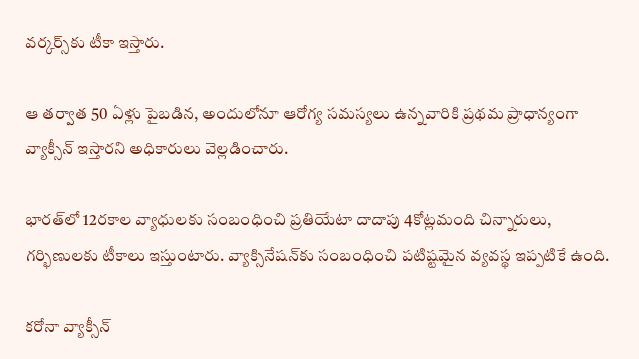వర్కర్స్‌కు టీకా ఇస్తారు.

ఆ తర్వాత 50 ఏళ్లు పైబడిన, అందులోనూ ఆరోగ్య సమస్యలు ఉన్నవారికి ప్రథమ ప్రాధాన్యంగా వ్యాక్సీన్‌ ఇస్తారని అధికారులు వెల్లడించారు.

భారత్‌లో 12రకాల వ్యాధులకు సంబంధించి ప్రతియేటా దాదాపు 4కోట్లమంది చిన్నారులు, గర్భిణులకు టీకాలు ఇస్తుంటారు. వ్యాక్సినేషన్‌కు సంబంధించి పటిష్టమైన వ్యవస్థ ఇప్పటికే ఉంది.

కరోనా వ్యాక్సీన్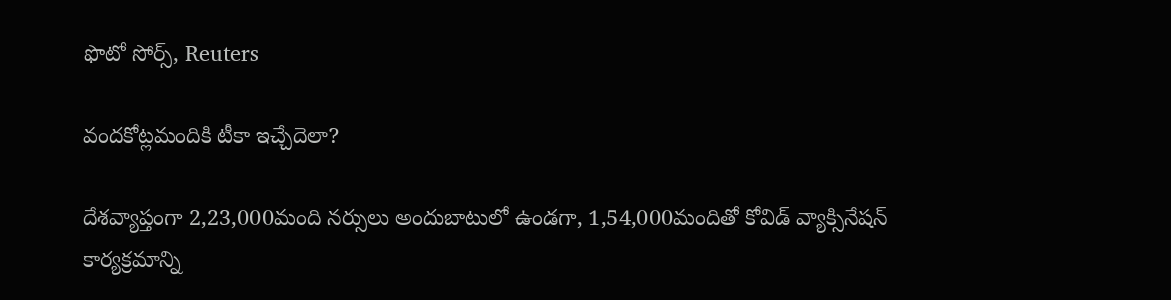ఫొటో సోర్స్, Reuters

వందకోట్లమందికి టీకా ఇచ్చేదెలా?

దేశవ్యాప్తంగా 2,23,000మంది నర్సులు అందుబాటులో ఉండగా, 1,54,000మందితో కోవిడ్‌ వ్యాక్సినేషన్‌ కార్యక్రమాన్ని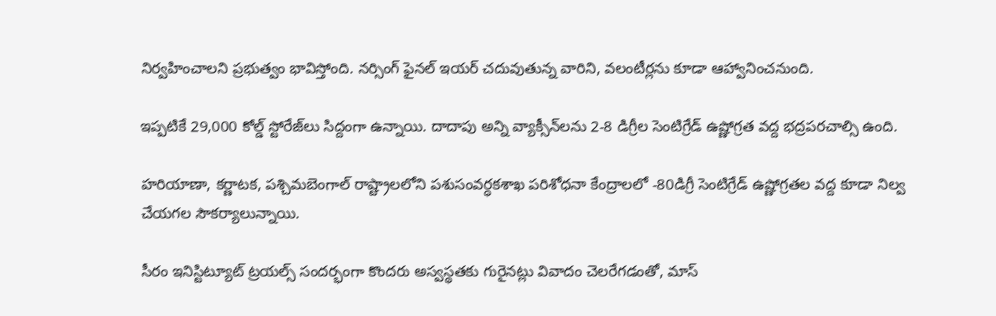నిర్వహించాలని ప్రభుత్వం భావిస్తోంది. నర్సింగ్‌ ఫైనల్‌ ఇయర్‌ చదువుతున్న వారిని, వలంటీర్లను కూడా ఆహ్వానించనుంది.

ఇప్పటికే 29,000 కోల్డ్‌ స్టోరేజ్‌లు సిద్దంగా ఉన్నాయి. దాదాపు అన్ని వ్యాక్సీన్‌లను 2-8 డిగ్రీల సెంటిగ్రేడ్‌ ఉష్ణోగ్రత వద్ద భద్రపరచాల్సి ఉంది.

హరియాణా, కర్ణాటక, పశ్చిమబెంగాల్‌ రాష్ట్రాలలోని పశుసంవర్ధకశాఖ పరిశోధనా కేంద్రాలలో -80డిగ్రీ సెంటిగ్రేడ్‌ ఉష్ణోగ్రతల వద్ద కూడా నిల్వ చేయగల సౌకర్యాలున్నాయి.

సీరం ఇనిస్టిట్యూట్‌ ట్రయల్స్‌ సందర్భంగా కొందరు అస్వస్థతకు గురైనట్లు వివాదం చెలరేగడంతో, మాస్‌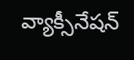వ్యాక్సీనేషన్‌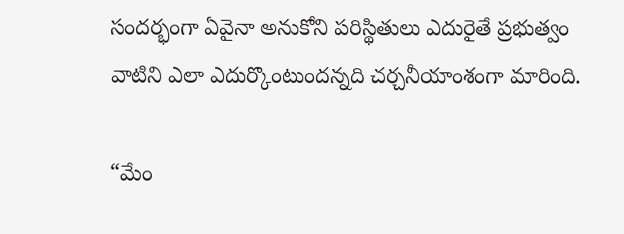సందర్భంగా ఏవైనా అనుకోని పరిస్థితులు ఎదురైతే ప్రభుత్వం వాటిని ఎలా ఎదుర్కొంటుందన్నది చర్చనీయాంశంగా మారింది.

“మేం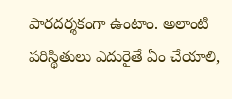పారదర్శకంగా ఉంటాం. అలాంటి పరిస్థితులు ఎదురైతే ఏం చేయాలి,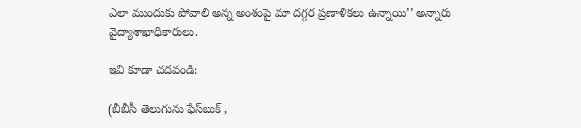ఎలా ముందుకు పోవాలి అన్న అంశంపై మా దగ్గర ప్రణాళికలు ఉన్నాయి’’ అన్నారు వైద్యాశాఖాధికారులు.

ఇవి కూడా చదవండి:

(బీబీసీ తెలుగును ఫేస్‌బుక్ ,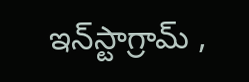ఇన్‌స్టాగ్రామ్‌ ,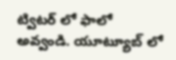ట్విటర్ ‌లో ఫాలో అవ్వండి. యూట్యూబ్‌ లో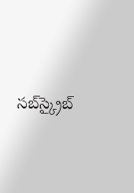సబ్‌స్క్రైబ్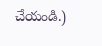చేయండి.)